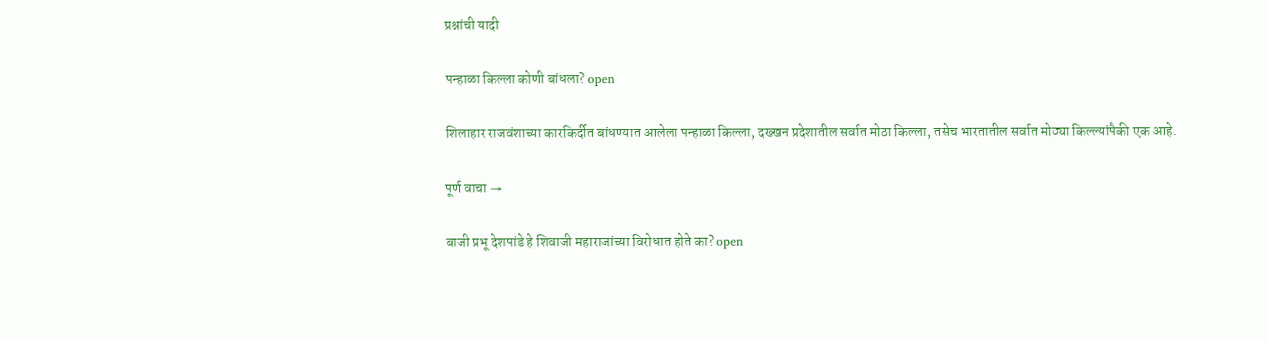प्रश्नांची यादी

पन्हाळा किल्ला कोणी बांधला? open

शिलाहार राजवंशाच्या कारकिर्दीत बांधण्यात आलेला पन्हाळा किल्ला, दख्खन प्रदेशातील सर्वात मोठा किल्ला, तसेच भारतातील सर्वात मोठ्या किल्ल्यांपैकी एक आहे.

पूर्ण वाचा →

बाजी प्रभू देशपांडे हे शिवाजी महाराजांच्या विरोधात होते का? open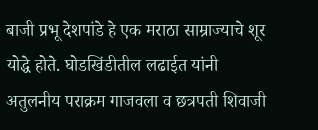बाजी प्रभू देशपांडे हे एक मराठा साम्राज्याचे शूर योद्धे होते. घोडखिंडीतील लढाईत यांनी अतुलनीय पराक्रम गाजवला व छत्रपती शिवाजी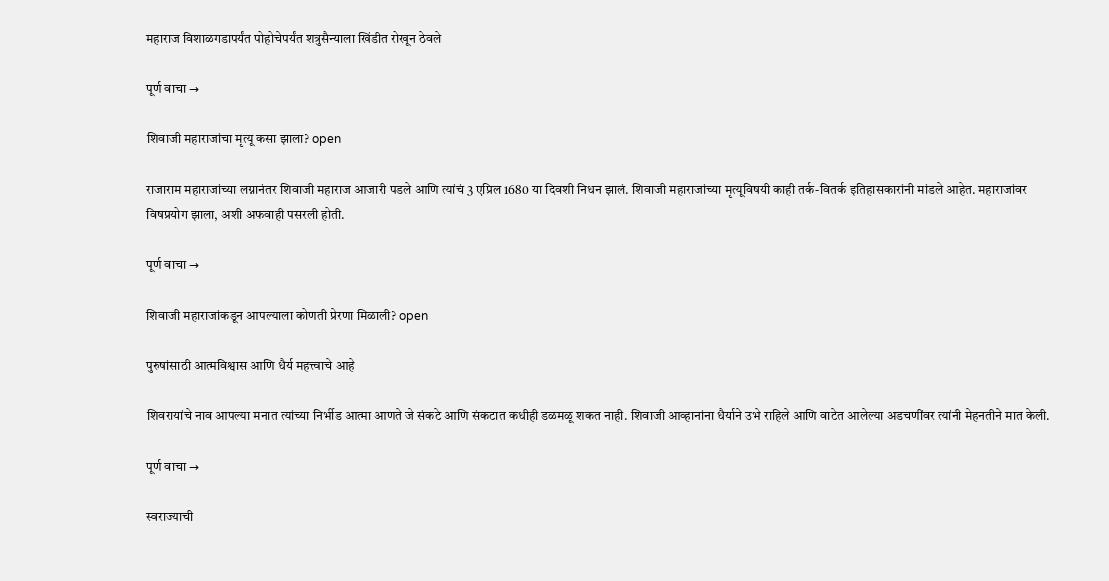महाराज विशाळगडापर्यंत पोहोचेपर्यंत शत्रुसैन्याला खिंडीत रोखून ठेवले

पूर्ण वाचा →

शिवाजी महाराजांचा मृत्यू कसा झाला? open

राजाराम महाराजांच्या लग्नानंतर शिवाजी महाराज आजारी पडले आणि त्यांचं 3 एप्रिल 1680 या दिवशी निधन झालं. शिवाजी महाराजांच्या मृत्यूविषयी काही तर्क-वितर्क इतिहासकारांनी मांडले आहेत. महाराजांवर विषप्रयोग झाला, अशी अफवाही पसरली होती.

पूर्ण वाचा →

शिवाजी महाराजांकडून आपल्याला कोणती प्रेरणा मिळाली? open

पुरुषांसाठी आत्मविश्वास आणि धैर्य महत्त्वाचे आहे

शिवरायांचे नाव आपल्या मनात त्यांच्या निर्भीड आत्मा आणते जे संकटे आणि संकटात कधीही डळमळू शकत नाही. शिवाजी आव्हानांना धैर्याने उभे राहिले आणि वाटेत आलेल्या अडचणींवर त्यांनी मेहनतीने मात केली.

पूर्ण वाचा →

स्वराज्याची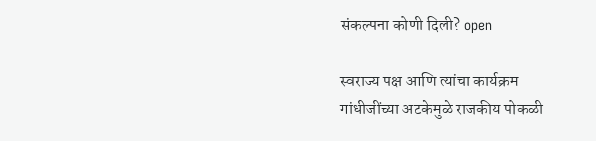संकल्पना कोणी दिली? open

स्वराज्य पक्ष आणि त्यांचा कार्यक्रम
गांधीजींच्या अटकेमुळे राजकीय पोकळी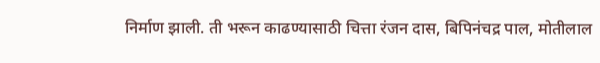निर्माण झाली. ती भरून काढण्यासाठी चित्ता रंजन दास, बिपिनंचद्र पाल, मोतीलाल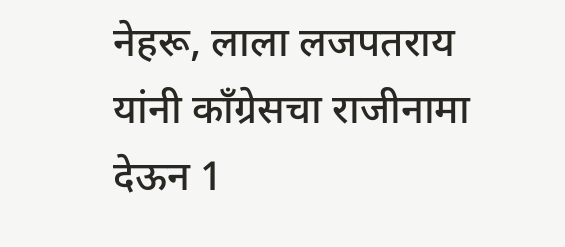नेहरू, लाला लजपतराय यांनी काँग्रेसचा राजीनामा देऊन 1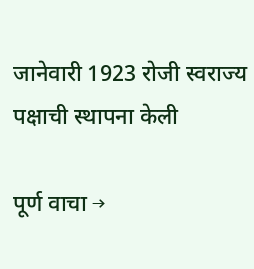जानेवारी 1923 रोजी स्वराज्य पक्षाची स्थापना केली

पूर्ण वाचा →